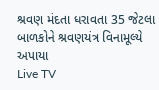શ્રવણ મંદતા ધરાવતા 35 જેટલા બાળકોને શ્રવણયંત્ર વિનામૂલ્યે અપાયા
Live TV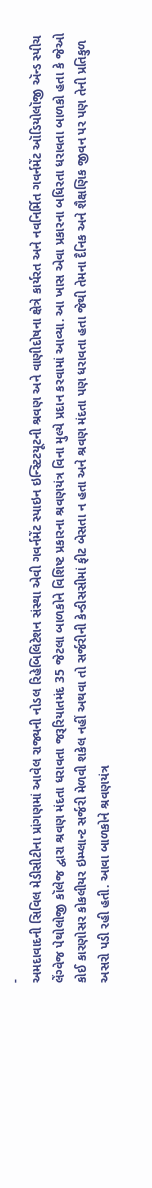-
અમદાવાદની સિવિલ મેડીસીટીના પ્રાંગણમાં આવેલ રાજ્યની નોડલ રિહેબિલિટેશન સંસ્થા એવી ગવર્નમેંટ સ્પાઇન ઇન્સ્ટિટયૂટની શ્રવણ અને વાણીદોષના ક્ષેત્રે કાર્યરત અને નવનિર્મિત ગવર્નમેંટ ઑડિયોલૉજી ઍન્ડ સ્પીચ લેંગ્વેજ પેથોલોજી કૉલેજ દ્વારા શ્રવણ મંદતા ધરાવતા જરૂરિયાતમંદ 35 જેટલા બાળકોને વિશિષ્ટ પ્રકારના શ્રવણયંત્ર વિના મુલ્યે પ્રદાન કરવામાં આવ્યા. આ ખાસ એવા પ્રકારના બધિરતા ધરાવતા બાળકો હતા કે જેઓ કોઈ કારણોસર કોકલીયર ઇમ્પ્લાન્ટ સર્જરી મેળવી શકેલ નહીં અથવા તો સર્જરીની કેન્ડીસસીમાં ફીટ બેસતા ન હતા અને શ્રવણ મંદતા પણ ધરાવતા હતા જેથી તેમના દૈનિક અને શૈક્ષણિક જીવન પર પણ તેની પ્રતિકુળ અસરો પડી રહી હતી. આવા બાળકોને શ્રવણયંત્ર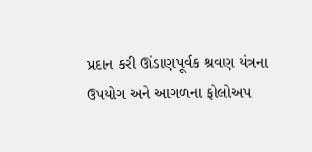પ્રદાન કરી ઊંડાણપૂર્વક શ્રવણ યંત્રના ઉપયોગ અને આગળના ફોલોઅપ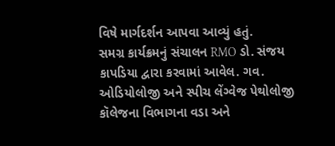વિષે માર્ગદર્શન આપવા આવ્યું હતું.
સમગ્ર કાર્યક્રમનું સંચાલન RMO ડો. સંજય કાપડિયા દ્વારા કરવામાં આવેલ. ગવ. ઓડિયોલોજી અને સ્પીચ લેંગ્વેજ પેથોલોજી કૉલેજના વિભાગના વડા અને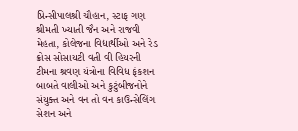પ્રિન્સીપાલશ્રી ચૌહાન, સ્ટાફ ગણ શ્રીમતી ખ્યાતી જૈન અને રાજવી મેહતા, કોલેજના વિદ્યાર્થીઓ અને રેડ ક્રોસ સોસાયટી વતી વી હિયરની ટીમના શ્રવણ યંત્રોના વિવિધ ફંકશન બાબતે વાલીઓ અને કુટુંબીજનોને સંયુક્ત અને વન તો વન કાઉન્સેલિંગ સેશન અને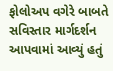ફોલોઅપ વગેરે બાબતે સવિસ્તાર માર્ગદર્શન આપવામાં આવ્યું હતું